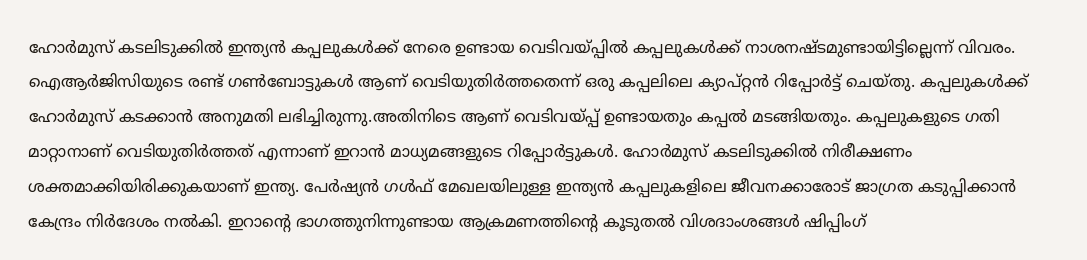ഹോര്‍മുസ് കടലിടുക്കില്‍ ഇന്ത്യന്‍ കപ്പലുകള്‍ക്ക് നേരെ ഉണ്ടായ വെടിവയ്പ്പില്‍ കപ്പലുകള്‍ക്ക് നാശനഷ്ടമുണ്ടായിട്ടില്ലെന്ന് വിവരം. ഐആര്‍ജിസിയുടെ രണ്ട് ഗണ്‍ബോട്ടുകള്‍ ആണ് വെടിയുതിര്‍ത്തതെന്ന് ഒരു കപ്പലിലെ ക്യാപ്റ്റന്‍ റിപ്പോര്‍ട്ട് ചെയ്തു. കപ്പലുകള്‍ക്ക് ഹോര്‍മുസ് കടക്കാന്‍ അനുമതി ലഭിച്ചിരുന്നു.അതിനിടെ ആണ് വെടിവയ്പ്പ് ഉണ്ടായതും കപ്പല്‍ മടങ്ങിയതും. കപ്പലുകളുടെ ഗതി മാറ്റാനാണ് വെടിയുതിര്‍ത്തത് എന്നാണ് ഇറാന്‍ മാധ്യമങ്ങളുടെ റിപ്പോര്‍ട്ടുകള്‍. ഹോര്‍മുസ് കടലിടുക്കില്‍ നിരീക്ഷണം ശക്തമാക്കിയിരിക്കുകയാണ് ഇന്ത്യ. പേര്‍ഷ്യന്‍ ഗള്‍ഫ് മേഖലയിലുള്ള ഇന്ത്യന്‍ കപ്പലുകളിലെ ജീവനക്കാരോട് ജാഗ്രത കടുപ്പിക്കാന്‍ കേന്ദ്രം നിര്‍ദേശം നല്‍കി. ഇറാന്റെ ഭാഗത്തുനിന്നുണ്ടായ ആക്രമണത്തിന്റെ കൂടുതല്‍ വിശദാംശങ്ങള്‍ ഷിപ്പിംഗ്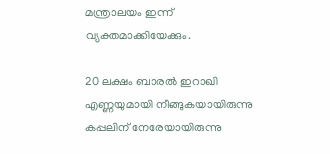മന്ത്രാലയം ഇന്ന് വ്യക്തമാക്കിയേക്കും.

20 ലക്ഷം ബാരല്‍ ഇറാഖി എണ്ണയുമായി നീങ്ങുകയായിരുന്നു കപ്പലിന് നേരേയായിരുന്നു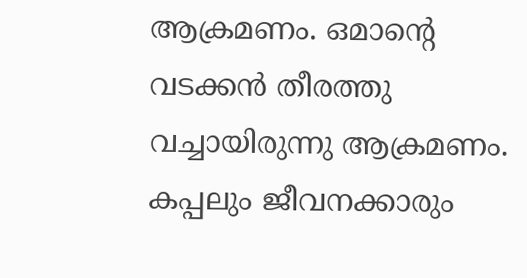ആക്രമണം. ഒമാന്റെ വടക്കന്‍ തീരത്തു വച്ചായിരുന്നു ആക്രമണം. കപ്പലും ജീവനക്കാരും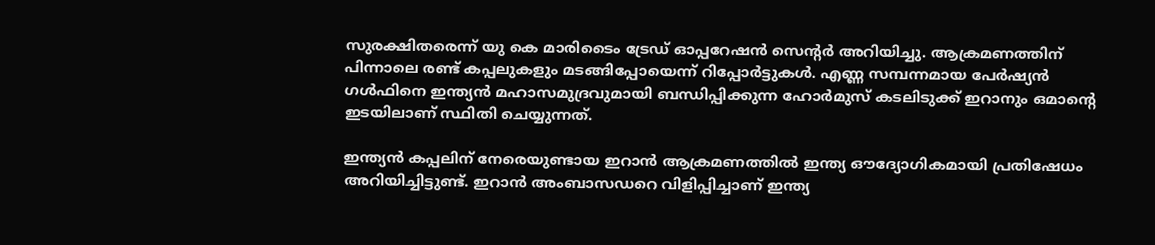സുരക്ഷിതരെന്ന് യു കെ മാരിടൈം ട്രേഡ് ഓപ്പറേഷന്‍ സെന്റര്‍ അറിയിച്ചു. ആക്രമണത്തിന് പിന്നാലെ രണ്ട് കപ്പലുകളും മടങ്ങിപ്പോയെന്ന് റിപ്പോര്‍ട്ടുകള്‍. എണ്ണ സമ്പന്നമായ പേര്‍ഷ്യന്‍ ഗള്‍ഫിനെ ഇന്ത്യന്‍ മഹാസമുദ്രവുമായി ബന്ധിപ്പിക്കുന്ന ഹോര്‍മുസ് കടലിടുക്ക് ഇറാനും ഒമാന്റെ ഇടയിലാണ് സ്ഥിതി ചെയ്യുന്നത്.

ഇന്ത്യന്‍ കപ്പലിന് നേരെയുണ്ടായ ഇറാന്‍ ആക്രമണത്തില്‍ ഇന്ത്യ ഔദ്യോഗികമായി പ്രതിഷേധം അറിയിച്ചിട്ടുണ്ട്. ഇറാന്‍ അംബാസഡറെ വിളിപ്പിച്ചാണ് ഇന്ത്യ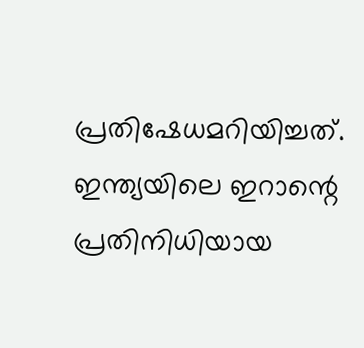പ്രതിഷേധമറിയിച്ചത്. ഇന്ത്യയിലെ ഇറാന്റെ പ്രതിനിധിയായ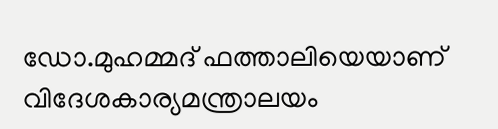ഡോ.മുഹമ്മദ് ഫത്താലിയെയാണ് വിദേശകാര്യമന്ത്രാലയം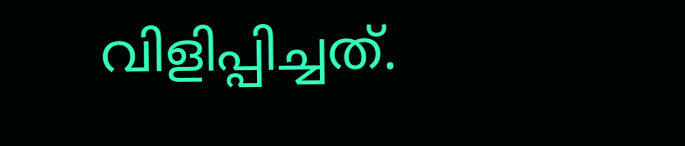വിളിപ്പിച്ചത്.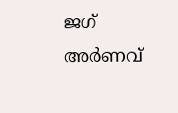ജഗ് അര്‍ണവ്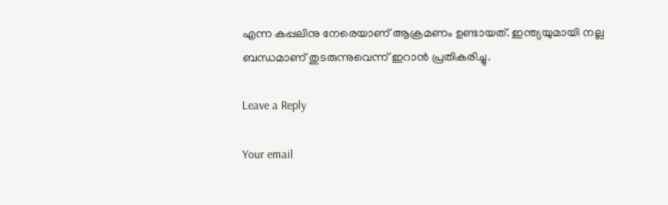എന്ന കപ്പലിനു നേരെയാണ് ആക്രമണം ഉണ്ടായത്. ഇന്ത്യയുമായി നല്ല ബന്ധമാണ് തുടരുന്നുവെന്ന് ഇറാന്‍ പ്രതികരിച്ചു.

Leave a Reply

Your email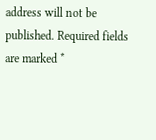address will not be published. Required fields are marked *